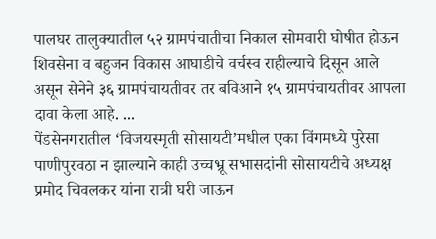पालघर तालुक्यातील ५२ ग्रामपंचातीचा निकाल सोमवारी घोषीत होऊन शिवसेना व बहुजन विकास आघाडीचे वर्चस्व राहील्याचे दिसून आले असून सेनेने ३६ ग्रामपंचायतीवर तर बविआने १५ ग्रामपंचायतीवर आपला दावा केला आहे. ...
पेंडसेनगरातील ‘विजयस्मृती सोसायटी’मधील एका विंगमध्ये पुरेसा पाणीपुरवठा न झाल्याने काही उच्चभ्रू सभासदांनी सोसायटीचे अध्यक्ष प्रमोद चिवलकर यांना रात्री घरी जाऊन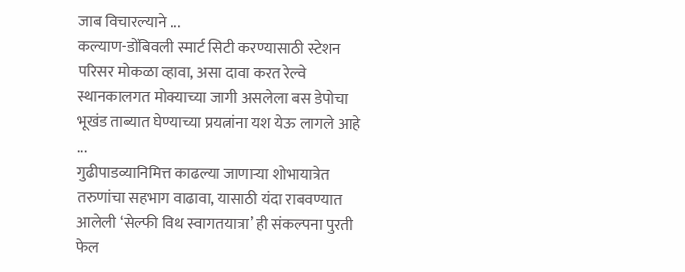जाब विचारल्याने ...
कल्याण-डोंबिवली स्मार्ट सिटी करण्यासाठी स्टेशन परिसर मोकळा व्हावा, असा दावा करत रेल्वे स्थानकालगत मोक्याच्या जागी असलेला बस डेपोचा भूखंड ताब्यात घेण्याच्या प्रयत्नांना यश येऊ लागले आहे ...
गुढीपाडव्यानिमित्त काढल्या जाणाऱ्या शोभायात्रेत तरुणांचा सहभाग वाढावा, यासाठी यंदा राबवण्यात आलेली ‘सेल्फी विथ स्वागतयात्रा’ ही संकल्पना पुरती फेल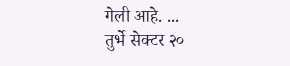गेली आहे. ...
तुर्भे सेक्टर २०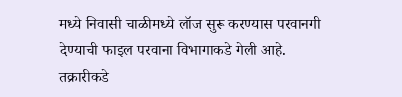मध्ये निवासी चाळीमध्ये लॉज सुरू करण्यास परवानगी देण्याची फाइल परवाना विभागाकडे गेली आहे. तक्रारीकडे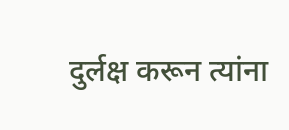दुर्लक्ष करून त्यांना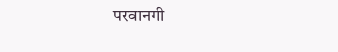परवानगी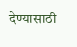देण्यासाठी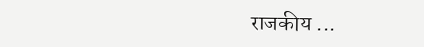राजकीय ...